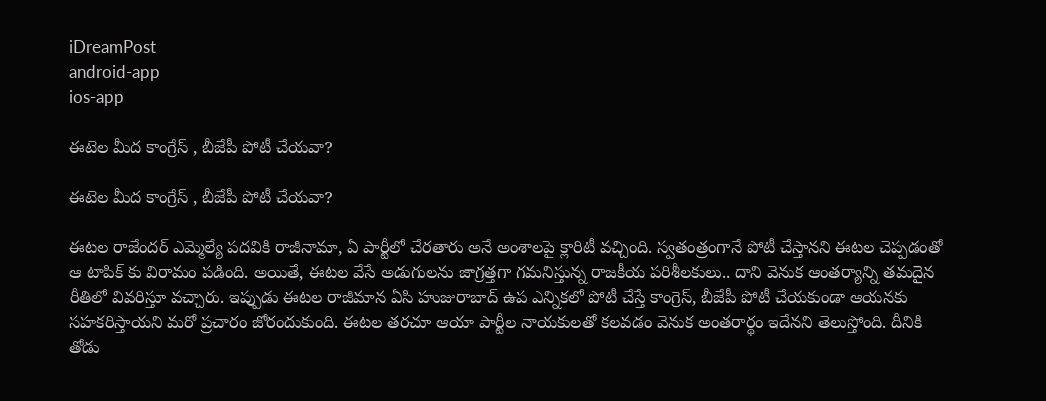iDreamPost
android-app
ios-app

ఈటెల మీద కాంగ్రేస్ , బీజేపీ పోటీ చేయవా?

ఈటెల మీద కాంగ్రేస్ , బీజేపీ పోటీ చేయవా?

ఈటల రాజేంద‌ర్ ఎమ్మెల్యే ప‌ద‌వికి రాజీనామా, ఏ పార్టీలో చేర‌తారు అనే అంశాల‌పై క్లారిటీ వ‌చ్చింది. స్వ‌తంత్రంగానే పోటీ చేస్తాన‌ని ఈట‌ల చెప్ప‌డంతో ఆ టాపిక్ కు విరామం ప‌డింది. అయితే, ఈటల వేసే అడుగులను జాగ్రత్తగా గమనిస్తున్న రాజకీయ పరిశీలకులు.. దాని వెనుక ఆంతర్యాన్ని తమదైన రీతిలో వివరిస్తూ వచ్చారు. ఇప్పుడు ఈట‌ల రాజీమాన ఏసి హుజురాబాద్ ఉప ఎన్నిక‌లో పోటీ చేస్తే కాంగ్రెస్, బీజేపీ పోటీ చేయ‌కుండా ఆయ‌న‌కు స‌హ‌క‌రిస్తాయ‌ని మ‌రో ప్ర‌చారం జోరందుకుంది. ఈట‌ల త‌ర‌చూ ఆయా పార్టీల నాయ‌కుల‌తో క‌ల‌వ‌డం వెనుక అంత‌రార్థం ఇదేన‌ని తెలుస్తోంది. దీనికి తోడు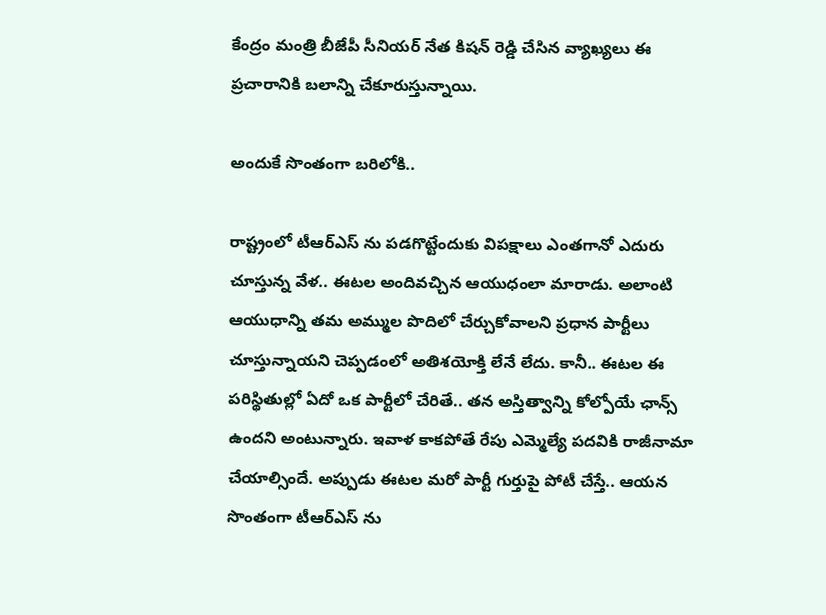కేంద్రం మంత్రి బీజేపీ సీనియర్ నేత కిషన్ రెడ్డి చేసిన వ్యాఖ్యలు ఈ ప్ర‌చారానికి బ‌లాన్ని చేకూరుస్తున్నాయి.

అందుకే సొంతంగా బ‌రిలోకి..

రాష్ట్రంలో టీఆర్ఎస్ ను పడగొట్టేందుకు విపక్షాలు ఎంతగానో ఎదురు చూస్తున్న వేళ.. ఈటల అందివచ్చిన ఆయుధంలా మారాడు. అలాంటి ఆయుధాన్ని తమ అమ్ముల పొదిలో చేర్చుకోవాలని ప్రధాన పార్టీలు చూస్తున్నాయని చెప్పడంలో అతిశయోక్తి లేనే లేదు. కానీ.. ఈటల ఈ పరిస్థితుల్లో ఏదో ఒక పార్టీలో చేరితే.. తన అస్తిత్వాన్ని కోల్పోయే ఛాన్స్ ఉందని అంటున్నారు. ఇవాళ కాకపోతే రేపు ఎమ్మెల్యే పదవికి రాజీనామా చేయాల్సిందే. అప్పుడు ఈటల మరో పార్టీ గుర్తుపై పోటీ చేస్తే.. ఆయన సొంతంగా టీఆర్ఎస్ ను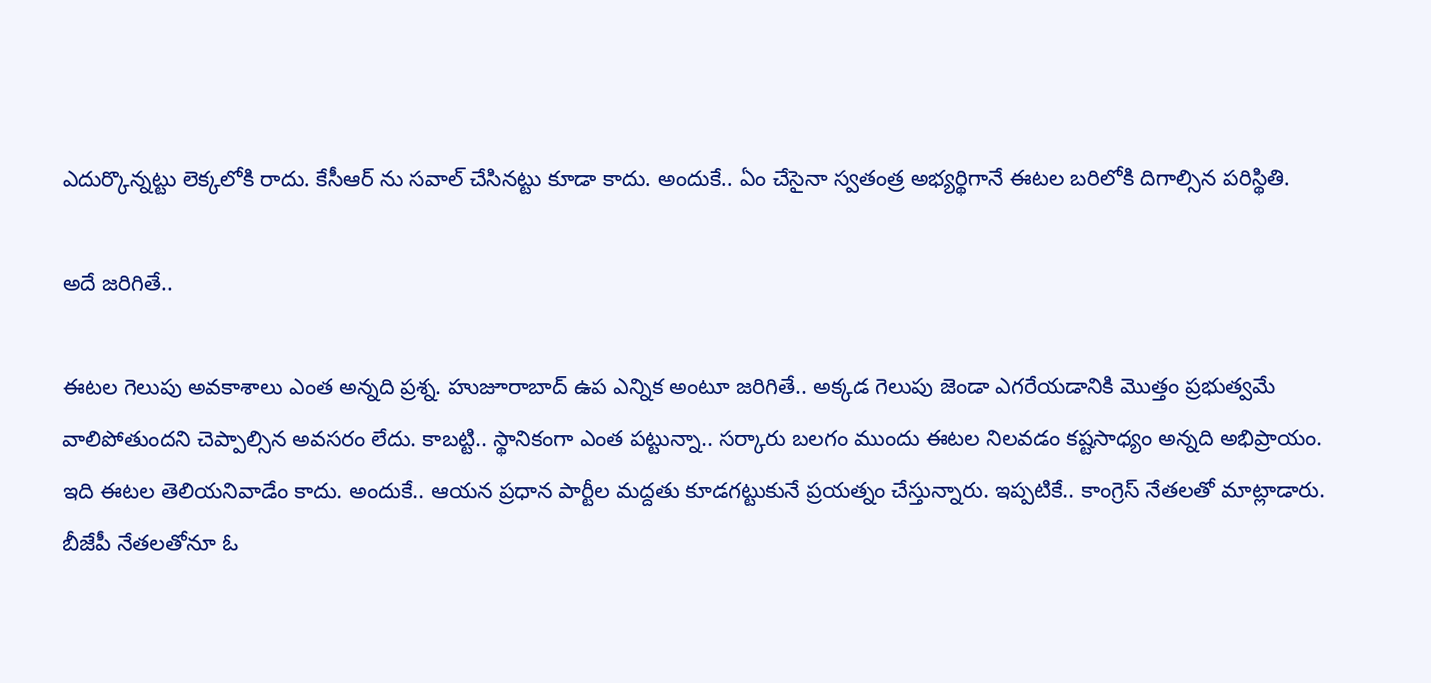ఎదుర్కొన్నట్టు లెక్కలోకి రాదు. కేసీఆర్ ను సవాల్ చేసినట్టు కూడా కాదు. అందుకే.. ఏం చేసైనా స్వతంత్ర అభ్యర్థిగానే ఈటల బరిలోకి దిగాల్సిన పరిస్థితి.

అదే జరిగితే..

ఈటల గెలుపు అవకాశాలు ఎంత అన్నది ప్రశ్న. హుజూరాబాద్ ఉప ఎన్నిక అంటూ జరిగితే.. అక్కడ గెలుపు జెండా ఎగరేయడానికి మొత్తం ప్రభుత్వమే వాలిపోతుందని చెప్పాల్సిన అవసరం లేదు. కాబట్టి.. స్థానికంగా ఎంత పట్టున్నా.. సర్కారు బలగం ముందు ఈటల నిలవడం కష్టసాధ్యం అన్నది అభిప్రాయం. ఇది ఈటల తెలియనివాడేం కాదు. అందుకే.. ఆయన ప్రధాన పార్టీల మద్దతు కూడగట్టుకునే ప్రయత్నం చేస్తున్నారు. ఇప్పటికే.. కాంగ్రెస్ నేతలతో మాట్లాడారు. బీజేపీ నేతలతోనూ ఓ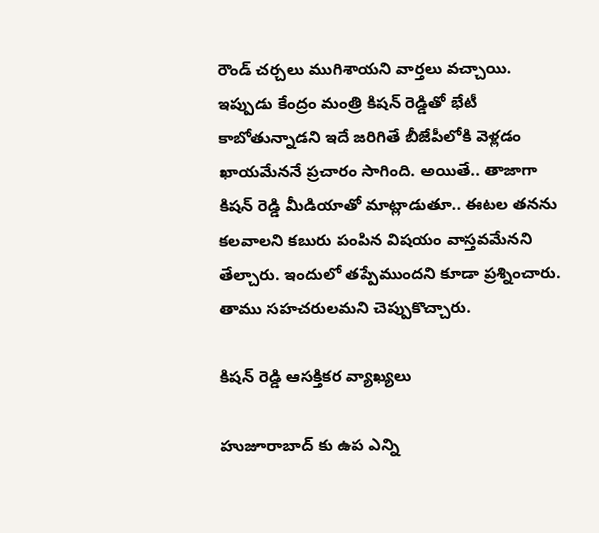రౌండ్ చర్చలు ముగిశాయని వార్తలు వచ్చాయి. ఇప్పుడు కేంద్రం మంత్రి కిషన్ రెడ్డితో భేటీ కాబోతున్నాడని ఇదే జరిగితే బీజేపీలోకి వెళ్లడం ఖాయమేననే ప్రచారం సాగింది. అయితే.. తాజాగా కిషన్ రెడ్డి మీడియాతో మాట్లాడుతూ.. ఈటల తనను కలవాలని కబురు పంపిన విషయం వాస్తవమేనని తేల్చారు. ఇందులో తప్పేముందని కూడా ప్రశ్నించారు. తాము సహచరులమని చెప్పుకొచ్చారు.

కిష‌న్ రెడ్డి ఆస‌క్తిక‌ర వ్యాఖ్య‌లు

హుజూరాబాద్ కు ఉప ఎన్ని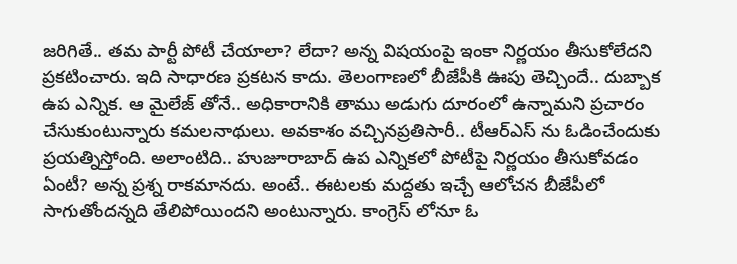జరిగితే.. తమ పార్టీ పోటీ చేయాలా? లేదా? అన్న విషయంపై ఇంకా నిర్ణయం తీసుకోలేదని ప్రకటించారు. ఇది సాధారణ ప్రకటన కాదు. తెలంగాణలో బీజేపీకి ఊపు తెచ్చిందే.. దుబ్బాక ఉప ఎన్నిక. ఆ మైలేజ్ తోనే.. అధికారానికి తాము అడుగు దూరంలో ఉన్నామని ప్రచారం చేసుకుంటున్నారు కమలనాథులు. అవకాశం వచ్చినప్రతిసారీ.. టీఆర్ఎస్ ను ఓడించేందుకు ప్రయత్నిస్తోంది. అలాంటిది.. హుజూరాబాద్ ఉప ఎన్నికలో పోటీపై నిర్ణయం తీసుకోవడం ఏంటీ? అన్న ప్రశ్న రాకమానదు. అంటే.. ఈటలకు మద్దతు ఇచ్చే ఆలోచన బీజేపీలో సాగుతోందన్నది తేలిపోయిందని అంటున్నారు. కాంగ్రెస్ లోనూ ఓ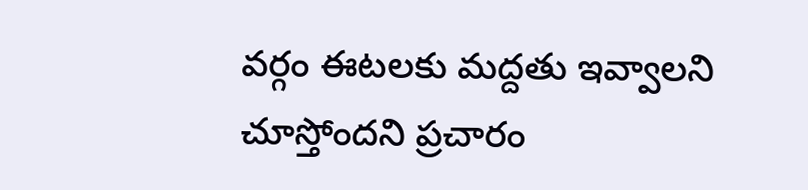వర్గం ఈటలకు మద్దతు ఇవ్వాలని చూస్తోందని ప్రచారం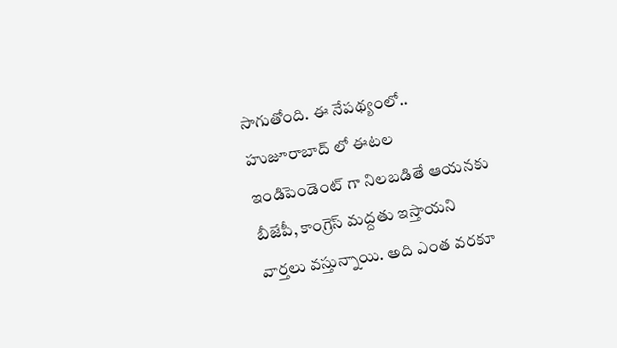సాగుతోంది. ఈ నేపథ్యంలో.. హుజూరాబాద్ లో ఈటల ఇండిపెండెంట్ గా నిల‌బ‌డితే ఆయ‌న‌కు బీజేపీ, కాంగ్రెస్ మ‌ద్ద‌తు ఇస్తాయ‌ని వార్త‌లు వ‌స్తున్నాయి. అది ఎంత వ‌ర‌కూ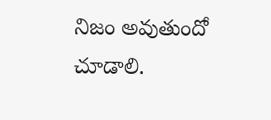నిజం అవుతుందో చూడాలి.